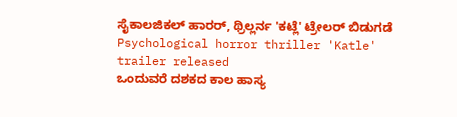ಸೈಕಾಲಜಿಕಲ್ ಹಾರರ್, ಥ್ರಿಲ್ಲರ್ನ 'ಕಟ್ಲೆ' ಟ್ರೇಲರ್ ಬಿಡುಗಡೆ
Psychological horror thriller 'Katle' trailer released
ಒಂದುವರೆ ದಶಕದ ಕಾಲ ಹಾಸ್ಯ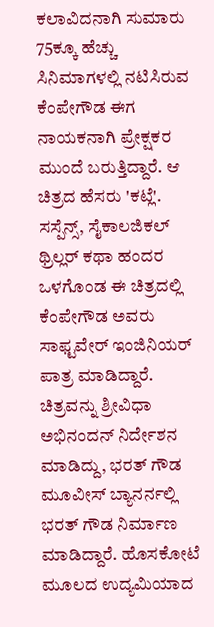ಕಲಾವಿದನಾಗಿ ಸುಮಾರು 75ಕ್ಕೂ ಹೆಚ್ಚು ಸಿನಿಮಾಗಳಲ್ಲಿ ನಟಿಸಿರುವ ಕೆಂಪೇಗೌಡ ಈಗ ನಾಯಕನಾಗಿ ಪ್ರೇಕ್ಷಕರ ಮುಂದೆ ಬರುತ್ತಿದ್ದಾರೆ. ಆ ಚಿತ್ರದ ಹೆಸರು 'ಕಟ್ಲೆ'. ಸಸ್ಪೆನ್ಸ್, ಸೈಕಾಲಜಿಕಲ್ ಥ್ರಿಲ್ಲರ್ ಕಥಾ ಹಂದರ ಒಳಗೊಂಡ ಈ ಚಿತ್ರದಲ್ಲಿ ಕೆಂಪೇಗೌಡ ಅವರು ಸಾಫ್ಟವೇರ್ ಇಂಜಿನಿಯರ್ ಪಾತ್ರ ಮಾಡಿದ್ದಾರೆ. ಚಿತ್ರವನ್ನು ಶ್ರೀವಿಧಾ ಅಭಿನಂದನ್ ನಿರ್ದೇಶನ ಮಾಡಿದ್ದು, ಭರತ್ ಗೌಡ ಮೂವೀಸ್ ಬ್ಯಾನರ್ನಲ್ಲಿ ಭರತ್ ಗೌಡ ನಿರ್ಮಾಣ ಮಾಡಿದ್ದಾರೆ. ಹೊಸಕೋಟೆ ಮೂಲದ ಉದ್ಯಮಿಯಾದ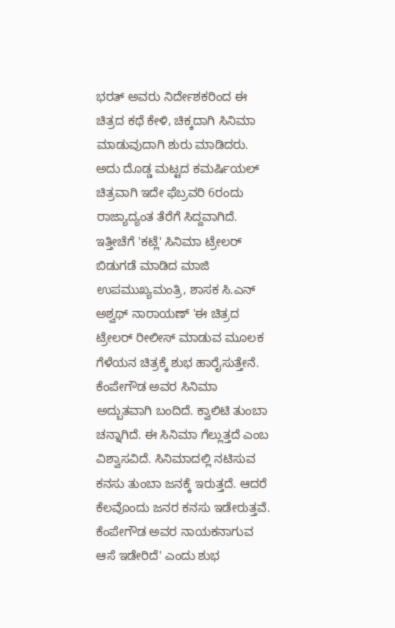ಭರತ್ ಅವರು ನಿರ್ದೇಶಕರಿಂದ ಈ ಚಿತ್ರದ ಕಥೆ ಕೇಳಿ, ಚಿಕ್ಕದಾಗಿ ಸಿನಿಮಾ ಮಾಡುವುದಾಗಿ ಶುರು ಮಾಡಿದರು.
ಅದು ದೊಡ್ಡ ಮಟ್ಟದ ಕಮರ್ಷಿಯಲ್ ಚಿತ್ರವಾಗಿ ಇದೇ ಫೆಬ್ರವರಿ 6ರಂದು ರಾಜ್ಯಾದ್ಯಂತ ತೆರೆಗೆ ಸಿದ್ದವಾಗಿದೆ. ಇತ್ತೀಚೆಗೆ 'ಕಟ್ಲೆ' ಸಿನಿಮಾ ಟ್ರೇಲರ್ ಬಿಡುಗಡೆ ಮಾಡಿದ ಮಾಜಿ ಉಪಮುಖ್ಯಮಂತ್ರಿ, ಶಾಸಕ ಸಿ.ಎನ್ ಅಶ್ವಥ್ ನಾರಾಯಣ್ 'ಈ ಚಿತ್ರದ ಟ್ರೇಲರ್ ರೀಲೀಸ್ ಮಾಡುವ ಮೂಲಕ ಗೆಳೆಯನ ಚಿತ್ರಕ್ಕೆ ಶುಭ ಹಾರೈಸುತ್ತೇನೆ. ಕೆಂಪೇಗೌಡ ಅವರ ಸಿನಿಮಾ ಅದ್ಬುತವಾಗಿ ಬಂದಿದೆ. ಕ್ವಾಲಿಟಿ ತುಂಬಾ ಚನ್ನಾಗಿದೆ. ಈ ಸಿನಿಮಾ ಗೆಲ್ಲುತ್ತದೆ ಎಂಬ ವಿಶ್ವಾಸವಿದೆ. ಸಿನಿಮಾದಲ್ಲಿ ನಟಿಸುವ ಕನಸು ತುಂಬಾ ಜನಕ್ಕೆ ಇರುತ್ತದೆ. ಆದರೆ ಕೆಲವೊಂದು ಜನರ ಕನಸು ಇಡೇರುತ್ತವೆ. ಕೆಂಪೇಗೌಡ ಅವರ ನಾಯಕನಾಗುವ ಆಸೆ ಇಡೇರಿದೆ' ಎಂದು ಶುಭ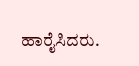ಹಾರೈಸಿದರು.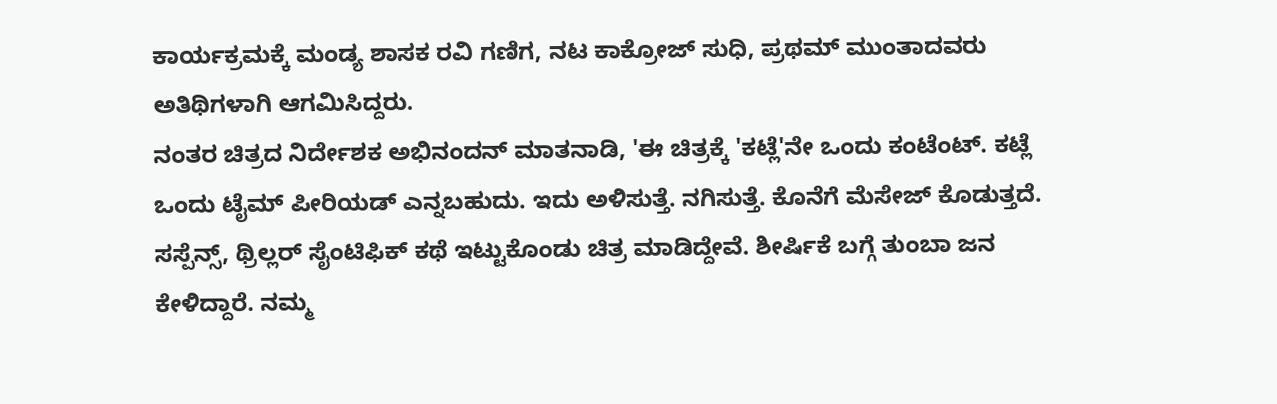ಕಾರ್ಯಕ್ರಮಕ್ಕೆ ಮಂಡ್ಯ ಶಾಸಕ ರವಿ ಗಣಿಗ, ನಟ ಕಾಕ್ರೋಜ್ ಸುಧಿ, ಪ್ರಥಮ್ ಮುಂತಾದವರು ಅತಿಥಿಗಳಾಗಿ ಆಗಮಿಸಿದ್ದರು.
ನಂತರ ಚಿತ್ರದ ನಿರ್ದೇಶಕ ಅಭಿನಂದನ್ ಮಾತನಾಡಿ, 'ಈ ಚಿತ್ರಕ್ಕೆ 'ಕಟ್ಲೆ'ನೇ ಒಂದು ಕಂಟೆಂಟ್. ಕಟ್ಲೆ ಒಂದು ಟೈಮ್ ಪೀರಿಯಡ್ ಎನ್ನಬಹುದು. ಇದು ಅಳಿಸುತ್ತೆ. ನಗಿಸುತ್ತೆ. ಕೊನೆಗೆ ಮೆಸೇಜ್ ಕೊಡುತ್ತದೆ. ಸಸ್ಪೆನ್ಸ್, ಥ್ರಿಲ್ಲರ್ ಸೈಂಟಿಫಿಕ್ ಕಥೆ ಇಟ್ಟುಕೊಂಡು ಚಿತ್ರ ಮಾಡಿದ್ದೇವೆ. ಶೀರ್ಷಿಕೆ ಬಗ್ಗೆ ತುಂಬಾ ಜನ ಕೇಳಿದ್ದಾರೆ. ನಮ್ಮ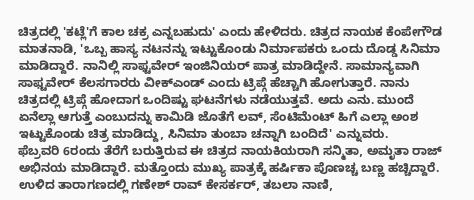ಚಿತ್ರದಲ್ಲಿ 'ಕಟ್ಲೆ'ಗೆ ಕಾಲ ಚಕ್ರ ಎನ್ನಬಹುದು' ಎಂದು ಹೇಳಿದರು. ಚಿತ್ರದ ನಾಯಕ ಕೆಂಪೇಗೌಡ ಮಾತನಾಡಿ, 'ಒಬ್ಬ ಹಾಸ್ಯ ನಟನನ್ನು ಇಟ್ಟುಕೊಂಡು ನಿರ್ಮಾಪಕರು ಒಂದು ದೊಡ್ಡ ಸಿನಿಮಾ ಮಾಡಿದ್ದಾರೆ. ನಾನಿಲ್ಲಿ ಸಾಫ್ಟವೇರ್ ಇಂಜಿನಿಯರ್ ಪಾತ್ರ ಮಾಡಿದ್ದೇನೆ. ಸಾಮಾನ್ಯವಾಗಿ ಸಾಫ್ಟವೇರ್ ಕೆಲಸಗಾರರು ವೀಕ್ಎಂಡ್ ಎಂದು ಟ್ರಿಪ್ಗೆ ಹೆಚ್ಚಾಗಿ ಹೋಗುತ್ತಾರೆ. ನಾನು ಚಿತ್ರದಲ್ಲಿ ಟ್ರಿಪ್ಗೆ ಹೋದಾಗ ಒಂದಿಷ್ಟು ಘಟನೆಗಳು ನಡೆಯುತ್ತವೆ. ಅದು ಎನು. ಮುಂದೆ ಏನೆಲ್ಲಾ ಆಗುತ್ತೆ ಎಂಬುದನ್ನು ಕಾಮಿಡಿ ಜೊತೆಗೆ ಲವ್, ಸೆಂಟಿಮೆಂಟ್ ಹಿಗೆ ಎಲ್ಲಾ ಅಂಶ ಇಟ್ಟುಕೊಂಡು ಚಿತ್ರ ಮಾಡಿದ್ದು, ಸಿನಿಮಾ ತುಂಬಾ ಚನ್ನಾಗಿ ಬಂದಿದೆ' ಎನ್ನುವರು.
ಫೆಬ್ರವರಿ 6ರಂದು ತೆರೆಗೆ ಬರುತ್ತಿರುವ ಈ ಚಿತ್ರದ ನಾಯಕಿಯರಾಗಿ ಸನ್ಮಿತಾ, ಅಮೃತಾ ರಾಜ್ ಅಭಿನಯ ಮಾಡಿದ್ದಾರೆ. ಮತ್ತೊಂದು ಮುಖ್ಯ ಪಾತ್ರಕ್ಕೆ ಹರ್ಷಿಕಾ ಪೊಣಚ್ಚ ಬಣ್ಣ ಹಚ್ಚಿದ್ದಾರೆ. ಉಳಿದ ತಾರಾಗಣದಲ್ಲಿ ಗಣೇಶ್ ರಾವ್ ಕೇಸರ್ಕರ್, ತಬಲಾ ನಾಣಿ,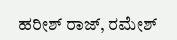ಹರೀಶ್ ರಾಜ್, ರಮೇಶ್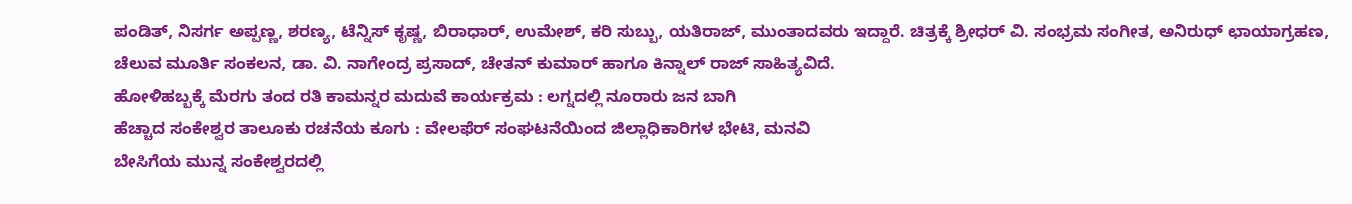ಪಂಡಿತ್, ನಿಸರ್ಗ ಅಪ್ಪಣ್ಣ, ಶರಣ್ಯ, ಟೆನ್ನಿಸ್ ಕೃಷ್ಣ, ಬಿರಾಧಾರ್, ಉಮೇಶ್, ಕರಿ ಸುಬ್ಬು, ಯತಿರಾಜ್, ಮುಂತಾದವರು ಇದ್ದಾರೆ. ಚಿತ್ರಕ್ಕೆ ಶ್ರೀಧರ್ ವಿ. ಸಂಭ್ರಮ ಸಂಗೀತ, ಅನಿರುಧ್ ಛಾಯಾಗ್ರಹಣ, ಚೆಲುವ ಮೂರ್ತಿ ಸಂಕಲನ, ಡಾ. ವಿ. ನಾಗೇಂದ್ರ ಪ್ರಸಾದ್, ಚೇತನ್ ಕುಮಾರ್ ಹಾಗೂ ಕಿನ್ನಾಲ್ ರಾಜ್ ಸಾಹಿತ್ಯವಿದೆ.
ಹೋಳಿಹಬ್ಬಕ್ಕೆ ಮೆರಗು ತಂದ ರತಿ ಕಾಮನ್ನರ ಮದುವೆ ಕಾರ್ಯಕ್ರಮ : ಲಗ್ನದಲ್ಲಿ ನೂರಾರು ಜನ ಬಾಗಿ
ಹೆಚ್ಚಾದ ಸಂಕೇಶ್ವರ ತಾಲೂಕು ರಚನೆಯ ಕೂಗು : ವೇಲಫೆರ್ ಸಂಘಟನೆಯಿಂದ ಜಿಲ್ಲಾಧಿಕಾರಿಗಳ ಭೇಟಿ, ಮನವಿ
ಬೇಸಿಗೆಯ ಮುನ್ನ ಸಂಕೇಶ್ವರದಲ್ಲಿ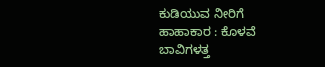ಕುಡಿಯುವ ನೀರಿಗೆ ಹಾಹಾಕಾರ : ಕೊಳವೆ ಬಾವಿಗಳತ್ತ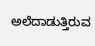ಅಲೆದಾಡುತ್ತಿರುವ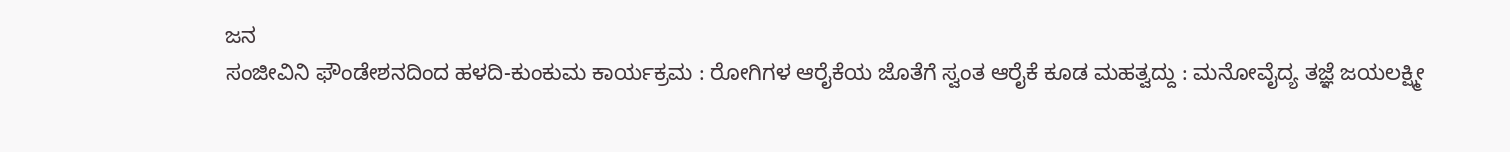ಜನ
ಸಂಜೀವಿನಿ ಫೌಂಡೇಶನದಿಂದ ಹಳದಿ-ಕುಂಕುಮ ಕಾರ್ಯಕ್ರಮ : ರೋಗಿಗಳ ಆರೈಕೆಯ ಜೊತೆಗೆ ಸ್ವಂತ ಆರೈಕೆ ಕೂಡ ಮಹತ್ವದ್ದು : ಮನೋವೈದ್ಯ ತಜ್ಞೆ ಜಯಲಕ್ಷ್ಮೀ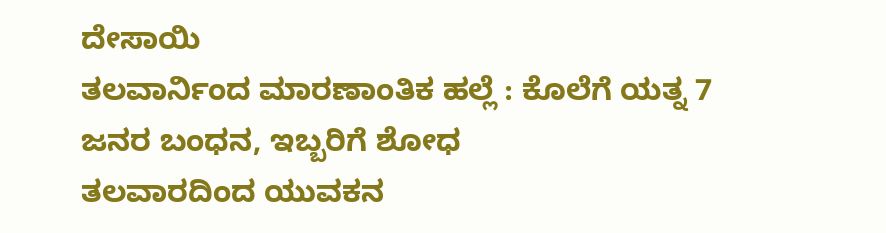ದೇಸಾಯಿ
ತಲವಾರ್ನಿಂದ ಮಾರಣಾಂತಿಕ ಹಲ್ಲೆ : ಕೊಲೆಗೆ ಯತ್ನ 7 ಜನರ ಬಂಧನ, ಇಬ್ಬರಿಗೆ ಶೋಧ
ತಲವಾರದಿಂದ ಯುವಕನ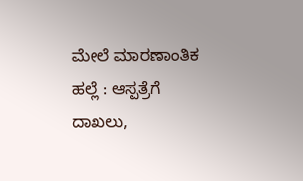ಮೇಲೆ ಮಾರಣಾಂತಿಕ ಹಲ್ಲೆ : ಆಸ್ಪತ್ರೆಗೆ ದಾಖಲು,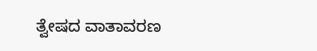ತ್ವೇಷದ ವಾತಾವರಣ